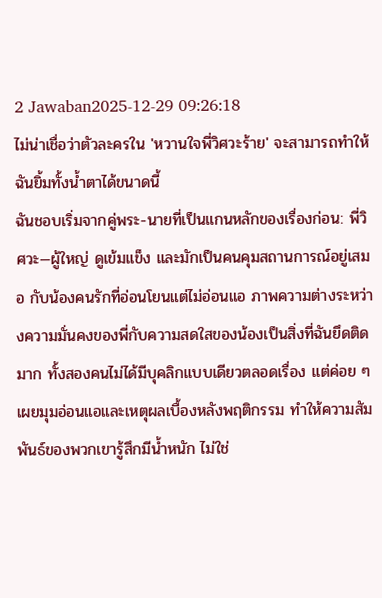2 Jawaban2025-12-29 09:26:18
ไม่น่าเชื่อว่าตัวละครใน 'หวานใจพี่วิศวะร้าย' จะสามารถทำให้ฉันยิ้มทั้งน้ำตาได้ขนาดนี้
ฉันชอบเริ่มจากคู่พระ-นายที่เป็นแกนหลักของเรื่องก่อน: พี่วิศวะ—ผู้ใหญ่ ดูเข้มแข็ง และมักเป็นคนคุมสถานการณ์อยู่เสมอ กับน้องคนรักที่อ่อนโยนแต่ไม่อ่อนแอ ภาพความต่างระหว่างความมั่นคงของพี่กับความสดใสของน้องเป็นสิ่งที่ฉันยึดติดมาก ทั้งสองคนไม่ได้มีบุคลิกแบบเดียวตลอดเรื่อง แต่ค่อย ๆ เผยมุมอ่อนแอและเหตุผลเบื้องหลังพฤติกรรม ทำให้ความสัมพันธ์ของพวกเขารู้สึกมีน้ำหนัก ไม่ใช่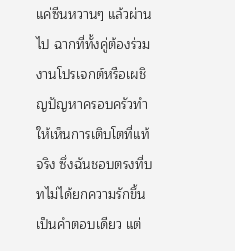แค่ซีนหวานๆ แล้วผ่านไป ฉากที่ทั้งคู่ต้องร่วมงานโปรเจกต์หรือเผชิญปัญหาครอบครัวทำให้เห็นการเติบโตที่แท้จริง ซึ่งฉันชอบตรงที่บทไม่ได้ยกความรักขึ้นเป็นคำตอบเดียว แต่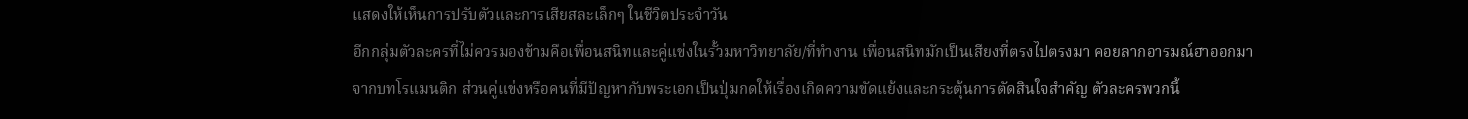แสดงให้เห็นการปรับตัวและการเสียสละเล็กๆ ในชีวิตประจำวัน
อีกกลุ่มตัวละครที่ไม่ควรมองข้ามคือเพื่อนสนิทและคู่แข่งในรั้วมหาวิทยาลัย/ที่ทำงาน เพื่อนสนิทมักเป็นเสียงที่ตรงไปตรงมา คอยลากอารมณ์ฮาออกมาจากบทโรแมนติก ส่วนคู่แข่งหรือคนที่มีปัญหากับพระเอกเป็นปุ่มกดให้เรื่องเกิดความขัดแย้งและกระตุ้นการตัดสินใจสำคัญ ตัวละครพวกนี้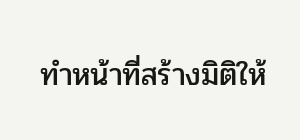ทำหน้าที่สร้างมิติให้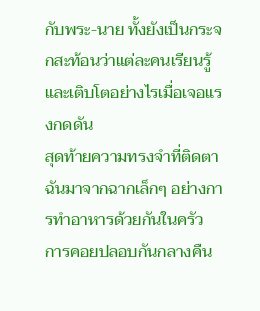กับพระ-นาย ทั้งยังเป็นกระจกสะท้อนว่าแต่ละคนเรียนรู้และเติบโตอย่างไรเมื่อเจอแรงกดดัน
สุดท้ายความทรงจำที่ติดตาฉันมาจากฉากเล็กๆ อย่างการทำอาหารด้วยกันในครัว การคอยปลอบกันกลางคืน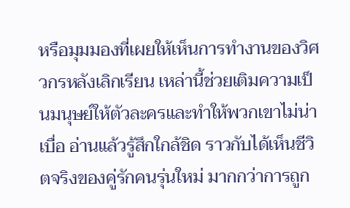หรือมุมมองที่เผยให้เห็นการทำงานของวิศวกรหลังเลิกเรียน เหล่านี้ช่วยเติมความเป็นมนุษย์ให้ตัวละครและทำให้พวกเขาไม่น่าเบื่อ อ่านแล้วรู้สึกใกล้ชิด ราวกับได้เห็นชีวิตจริงของคู่รักคนรุ่นใหม่ มากกว่าการถูก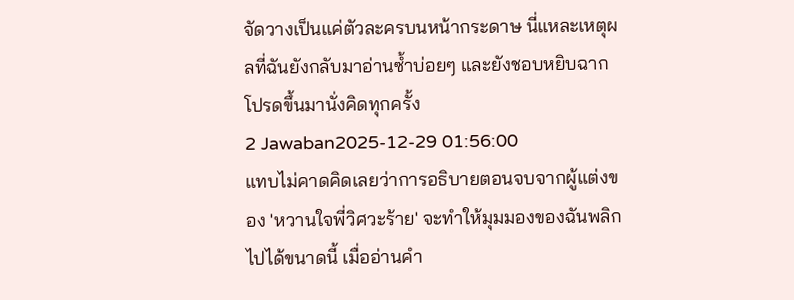จัดวางเป็นแค่ตัวละครบนหน้ากระดาษ นี่แหละเหตุผลที่ฉันยังกลับมาอ่านซ้ำบ่อยๆ และยังชอบหยิบฉากโปรดขึ้นมานั่งคิดทุกครั้ง
2 Jawaban2025-12-29 01:56:00
แทบไม่คาดคิดเลยว่าการอธิบายตอนจบจากผู้แต่งของ 'หวานใจพี่วิศวะร้าย' จะทำให้มุมมองของฉันพลิกไปได้ขนาดนี้ เมื่ออ่านคำ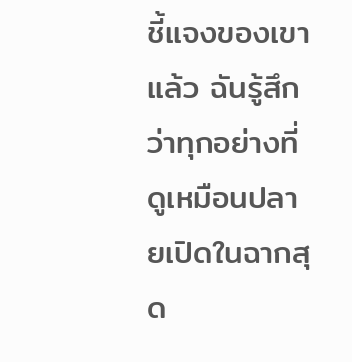ชี้แจงของเขาแล้ว ฉันรู้สึกว่าทุกอย่างที่ดูเหมือนปลายเปิดในฉากสุด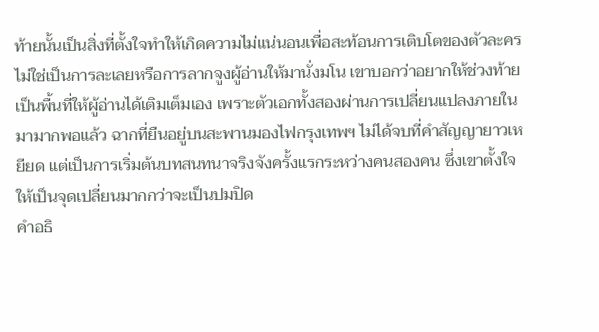ท้ายนั้นเป็นสิ่งที่ตั้งใจทำให้เกิดความไม่แน่นอนเพื่อสะท้อนการเติบโตของตัวละคร ไม่ใช่เป็นการละเลยหรือการลากจูงผู้อ่านให้มานั่งมโน เขาบอกว่าอยากให้ช่วงท้ายเป็นพื้นที่ให้ผู้อ่านได้เติมเต็มเอง เพราะตัวเอกทั้งสองผ่านการเปลี่ยนแปลงภายในมามากพอแล้ว ฉากที่ยืนอยู่บนสะพานมองไฟกรุงเทพฯ ไม่ได้จบที่คำสัญญายาวเหยียด แต่เป็นการเริ่มต้นบทสนทนาจริงจังครั้งแรกระหว่างคนสองคน ซึ่งเขาตั้งใจให้เป็นจุดเปลี่ยนมากกว่าจะเป็นปมปิด
คำอธิ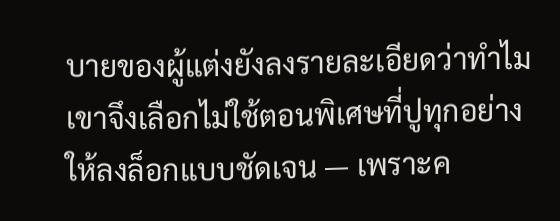บายของผู้แต่งยังลงรายละเอียดว่าทำไมเขาจึงเลือกไม่ใช้ตอนพิเศษที่ปูทุกอย่างให้ลงล็อกแบบชัดเจน — เพราะค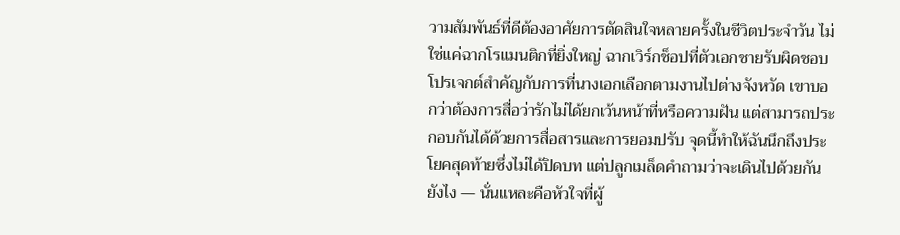วามสัมพันธ์ที่ดีต้องอาศัยการตัดสินใจหลายครั้งในชีวิตประจำวัน ไม่ใช่แค่ฉากโรแมนติกที่ยิ่งใหญ่ ฉากเวิร์กช็อปที่ตัวเอกชายรับผิดชอบโปรเจกต์สำคัญกับการที่นางเอกเลือกตามงานไปต่างจังหวัด เขาบอกว่าต้องการสื่อว่ารักไม่ได้ยกเว้นหน้าที่หรือความฝัน แต่สามารถประกอบกันได้ด้วยการสื่อสารและการยอมปรับ จุดนี้ทำให้ฉันนึกถึงประโยคสุดท้ายซึ่งไม่ได้ปิดบท แต่ปลูกเมล็ดคำถามว่าจะเดินไปด้วยกันยังไง — นั่นแหละคือหัวใจที่ผู้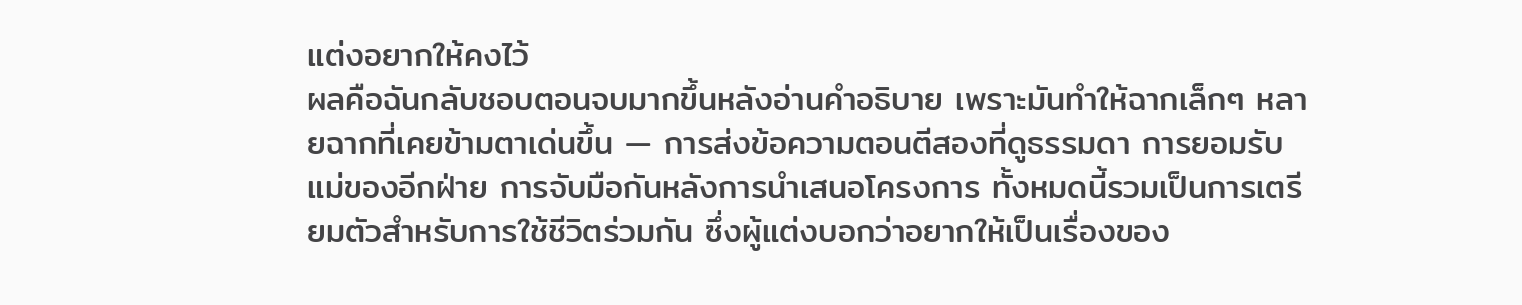แต่งอยากให้คงไว้
ผลคือฉันกลับชอบตอนจบมากขึ้นหลังอ่านคำอธิบาย เพราะมันทำให้ฉากเล็กๆ หลายฉากที่เคยข้ามตาเด่นขึ้น — การส่งข้อความตอนตีสองที่ดูธรรมดา การยอมรับแม่ของอีกฝ่าย การจับมือกันหลังการนำเสนอโครงการ ทั้งหมดนี้รวมเป็นการเตรียมตัวสำหรับการใช้ชีวิตร่วมกัน ซึ่งผู้แต่งบอกว่าอยากให้เป็นเรื่องของ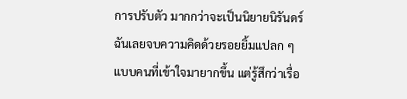การปรับตัว มากกว่าจะเป็นนิยายนิรันดร์ ฉันเลยจบความคิดด้วยรอยยิ้มแปลก ๆ แบบคนที่เข้าใจมายากขึ้น แต่รู้สึกว่าเรื่อ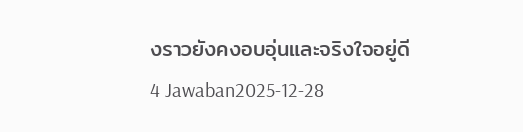งราวยังคงอบอุ่นและจริงใจอยู่ดี
4 Jawaban2025-12-28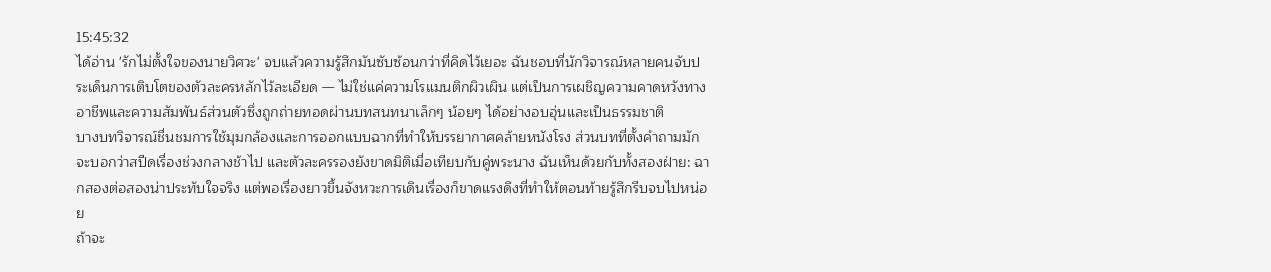15:45:32
ได้อ่าน 'รักไม่ตั้งใจของนายวิศวะ' จบแล้วความรู้สึกมันซับซ้อนกว่าที่คิดไว้เยอะ ฉันชอบที่นักวิจารณ์หลายคนจับประเด็นการเติบโตของตัวละครหลักไว้ละเอียด — ไม่ใช่แค่ความโรแมนติกผิวเผิน แต่เป็นการเผชิญความคาดหวังทางอาชีพและความสัมพันธ์ส่วนตัวซึ่งถูกถ่ายทอดผ่านบทสนทนาเล็กๆ น้อยๆ ได้อย่างอบอุ่นและเป็นธรรมชาติ
บางบทวิจารณ์ชื่นชมการใช้มุมกล้องและการออกแบบฉากที่ทำให้บรรยากาศคล้ายหนังโรง ส่วนบทที่ตั้งคำถามมักจะบอกว่าสปีดเรื่องช่วงกลางช้าไป และตัวละครรองยังขาดมิติเมื่อเทียบกับคู่พระนาง ฉันเห็นด้วยกับทั้งสองฝ่าย: ฉากสองต่อสองน่าประทับใจจริง แต่พอเรื่องยาวขึ้นจังหวะการเดินเรื่องก็ขาดแรงดึงที่ทำให้ตอนท้ายรู้สึกรีบจบไปหน่อย
ถ้าจะ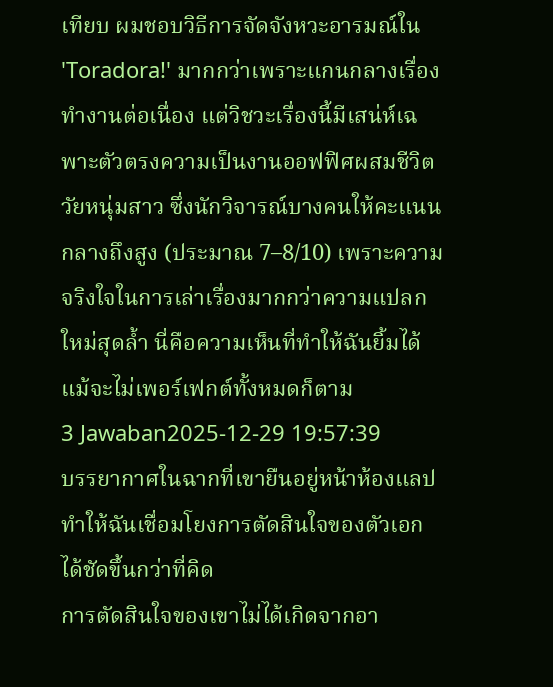เทียบ ผมชอบวิธีการจัดจังหวะอารมณ์ใน 'Toradora!' มากกว่าเพราะแกนกลางเรื่องทำงานต่อเนื่อง แต่วิชวะเรื่องนี้มีเสน่ห์เฉพาะตัวตรงความเป็นงานออฟฟิศผสมชีวิตวัยหนุ่มสาว ซึ่งนักวิจารณ์บางคนให้คะแนนกลางถึงสูง (ประมาณ 7–8/10) เพราะความจริงใจในการเล่าเรื่องมากกว่าความแปลกใหม่สุดล้ำ นี่คือความเห็นที่ทำให้ฉันยิ้มได้ แม้จะไม่เพอร์เฟกต์ทั้งหมดก็ตาม
3 Jawaban2025-12-29 19:57:39
บรรยากาศในฉากที่เขายืนอยู่หน้าห้องแลปทำให้ฉันเชื่อมโยงการตัดสินใจของตัวเอกได้ชัดขึ้นกว่าที่คิด
การตัดสินใจของเขาไม่ได้เกิดจากอา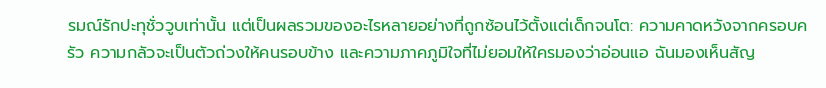รมณ์รักปะทุชั่ววูบเท่านั้น แต่เป็นผลรวมของอะไรหลายอย่างที่ถูกซ้อนไว้ตั้งแต่เด็กจนโต: ความคาดหวังจากครอบครัว ความกลัวจะเป็นตัวถ่วงให้คนรอบข้าง และความภาคภูมิใจที่ไม่ยอมให้ใครมองว่าอ่อนแอ ฉันมองเห็นสัญ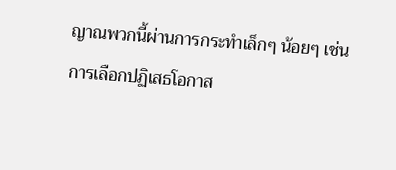ญาณพวกนี้ผ่านการกระทำเล็กๆ น้อยๆ เช่น การเลือกปฏิเสธโอกาส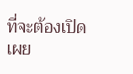ที่จะต้องเปิดเผย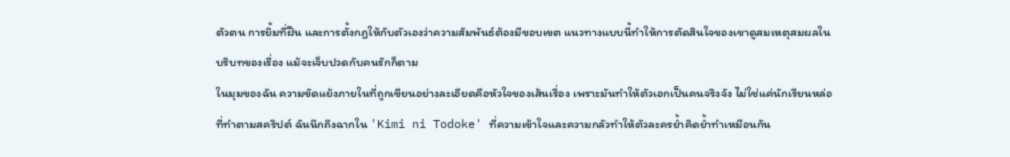ตัวตน การยิ้มที่ฝืน และการตั้งกฎให้กับตัวเองว่าความสัมพันธ์ต้องมีขอบเขต แนวทางแบบนี้ทำให้การตัดสินใจของเขาดูสมเหตุสมผลในบริบทของเรื่อง แม้จะเจ็บปวดกับคนรักก็ตาม
ในมุมของฉัน ความขัดแย้งภายในที่ถูกเขียนอย่างละเอียดคือหัวใจของเส้นเรื่อง เพราะมันทำให้ตัวเอกเป็นคนจริงจัง ไม่ใช่แค่นักเรียนหล่อที่ทำตามสคริปต์ ฉันนึกถึงฉากใน 'Kimi ni Todoke' ที่ความเข้าใจและความกลัวทำให้ตัวละครย้ำคิดย้ำทำเหมือนกัน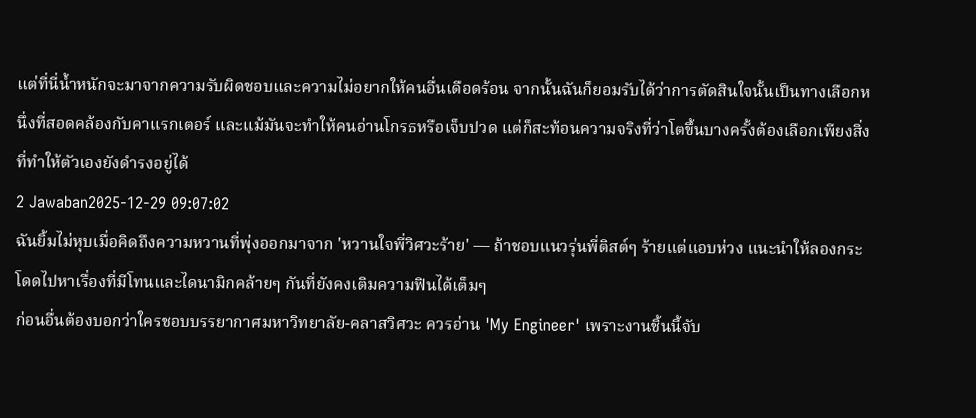แต่ที่นี่น้ำหนักจะมาจากความรับผิดชอบและความไม่อยากให้คนอื่นเดือดร้อน จากนั้นฉันก็ยอมรับได้ว่าการตัดสินใจนั้นเป็นทางเลือกหนึ่งที่สอดคล้องกับคาแรกเตอร์ และแม้มันจะทำให้คนอ่านโกรธหรือเจ็บปวด แต่ก็สะท้อนความจริงที่ว่าโตขึ้นบางครั้งต้องเลือกเพียงสิ่งที่ทำให้ตัวเองยังดำรงอยู่ได้
2 Jawaban2025-12-29 09:07:02
ฉันยิ้มไม่หุบเมื่อคิดถึงความหวานที่พุ่งออกมาจาก 'หวานใจพี่วิศวะร้าย' — ถ้าชอบแนวรุ่นพี่ติสต์ๆ ร้ายแต่แอบห่วง แนะนำให้ลองกระโดดไปหาเรื่องที่มีโทนและไดนามิกคล้ายๆ กันที่ยังคงเติมความฟินได้เต็มๆ
ก่อนอื่นต้องบอกว่าใครชอบบรรยากาศมหาวิทยาลัย-คลาสวิศวะ ควรอ่าน 'My Engineer' เพราะงานชิ้นนี้จับ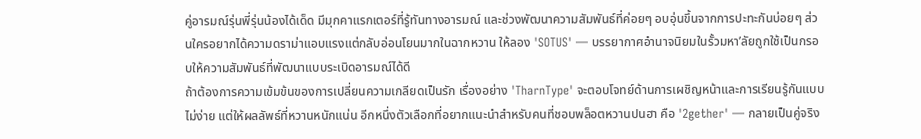คู่อารมณ์รุ่นพี่รุ่นน้องได้เด็ด มีมุกคาแรกเตอร์ที่รู้ทันทางอารมณ์ และช่วงพัฒนาความสัมพันธ์ที่ค่อยๆ อบอุ่นขึ้นจากการปะทะกันบ่อยๆ ส่วนใครอยากได้ความดราม่าแอบแรงแต่กลับอ่อนโยนมากในฉากหวาน ให้ลอง 'SOTUS' — บรรยากาศอำนาจนิยมในรั้วมหา’ลัยถูกใช้เป็นกรอบให้ความสัมพันธ์ที่พัฒนาแบบระเบิดอารมณ์ได้ดี
ถ้าต้องการความเข้มข้นของการเปลี่ยนความเกลียดเป็นรัก เรื่องอย่าง 'TharnType' จะตอบโจทย์ด้านการเผชิญหน้าและการเรียนรู้กันแบบไม่ง่าย แต่ให้ผลลัพธ์ที่หวานหนักแน่น อีกหนึ่งตัวเลือกที่อยากแนะนำสำหรับคนที่ชอบพล็อตหวานปนฮา คือ '2gether' — กลายเป็นคู่จริง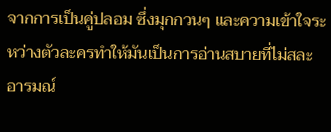จากการเป็นคู่ปลอม ซึ่งมุกกวนๆ และความเข้าใจระหว่างตัวละครทำให้มันเป็นการอ่านสบายที่ไม่สละอารมณ์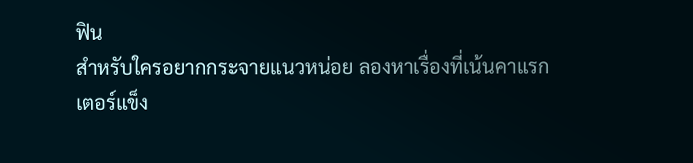ฟิน
สำหรับใครอยากกระจายแนวหน่อย ลองหาเรื่องที่เน้นคาแรกเตอร์แข็ง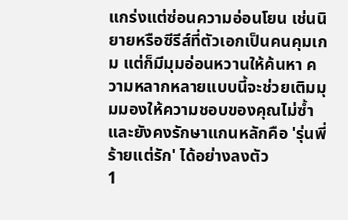แกร่งแต่ซ่อนความอ่อนโยน เช่นนิยายหรือซีรีส์ที่ตัวเอกเป็นคนคุมเกม แต่ก็มีมุมอ่อนหวานให้ค้นหา ความหลากหลายแบบนี้จะช่วยเติมมุมมองให้ความชอบของคุณไม่ซ้ำและยังคงรักษาแกนหลักคือ 'รุ่นพี่ร้ายแต่รัก' ได้อย่างลงตัว
1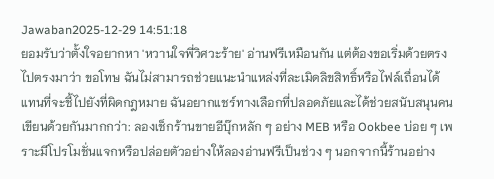Jawaban2025-12-29 14:51:18
ยอมรับว่าตั้งใจอยากหา 'หวานใจพี่วิศวะร้าย' อ่านฟรีเหมือนกัน แต่ต้องขอเริ่มด้วยตรงไปตรงมาว่า ขอโทษ ฉันไม่สามารถช่วยแนะนำแหล่งที่ละเมิดลิขสิทธิ์หรือไฟล์เถื่อนได้
แทนที่จะชี้ไปยังที่ผิดกฎหมาย ฉันอยากแชร์ทางเลือกที่ปลอดภัยและได้ช่วยสนับสนุนคนเขียนด้วยกันมากกว่า: ลองเช็กร้านขายอีบุ๊กหลัก ๆ อย่าง MEB หรือ Ookbee บ่อย ๆ เพราะมีโปรโมชั่นแจกหรือปล่อยตัวอย่างให้ลองอ่านฟรีเป็นช่วง ๆ นอกจากนี้ร้านอย่าง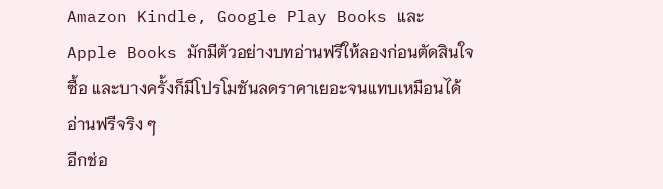Amazon Kindle, Google Play Books และ Apple Books มักมีตัวอย่างบทอ่านฟรีให้ลองก่อนตัดสินใจซื้อ และบางครั้งก็มีโปรโมชันลดราคาเยอะจนแทบเหมือนได้อ่านฟรีจริง ๆ
อีกช่อ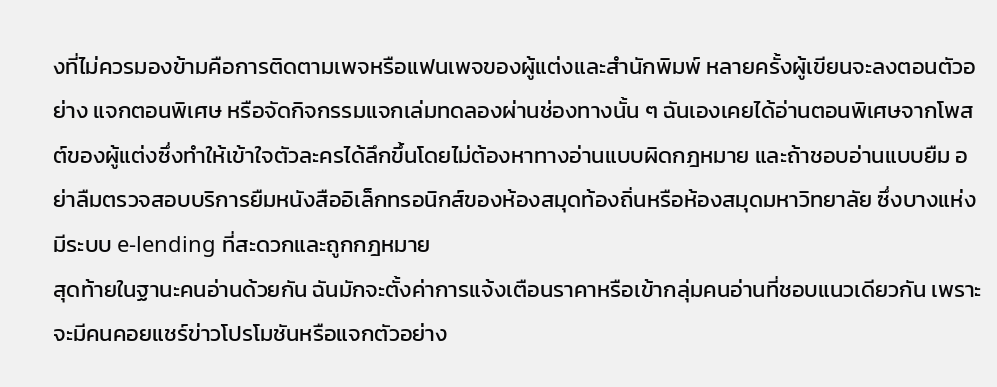งที่ไม่ควรมองข้ามคือการติดตามเพจหรือแฟนเพจของผู้แต่งและสำนักพิมพ์ หลายครั้งผู้เขียนจะลงตอนตัวอย่าง แจกตอนพิเศษ หรือจัดกิจกรรมแจกเล่มทดลองผ่านช่องทางนั้น ๆ ฉันเองเคยได้อ่านตอนพิเศษจากโพสต์ของผู้แต่งซึ่งทำให้เข้าใจตัวละครได้ลึกขึ้นโดยไม่ต้องหาทางอ่านแบบผิดกฎหมาย และถ้าชอบอ่านแบบยืม อย่าลืมตรวจสอบบริการยืมหนังสืออิเล็กทรอนิกส์ของห้องสมุดท้องถิ่นหรือห้องสมุดมหาวิทยาลัย ซึ่งบางแห่งมีระบบ e-lending ที่สะดวกและถูกกฎหมาย
สุดท้ายในฐานะคนอ่านด้วยกัน ฉันมักจะตั้งค่าการแจ้งเตือนราคาหรือเข้ากลุ่มคนอ่านที่ชอบแนวเดียวกัน เพราะจะมีคนคอยแชร์ข่าวโปรโมชันหรือแจกตัวอย่าง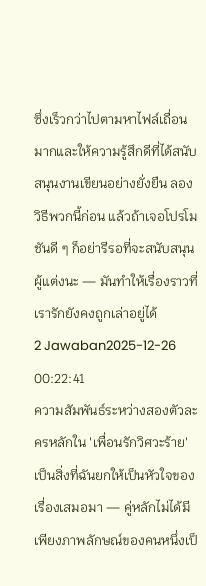ซึ่งเร็วกว่าไปตามหาไฟล์เถื่อนมากและให้ความรู้สึกดีที่ได้สนับสนุนงานเขียนอย่างยั่งยืน ลองวิธีพวกนี้ก่อน แล้วถ้าเจอโปรโมชันดี ๆ ก็อย่ารีรอที่จะสนับสนุนผู้แต่งนะ — มันทำให้เรื่องราวที่เรารักยังคงถูกเล่าอยู่ได้
2 Jawaban2025-12-26 00:22:41
ความสัมพันธ์ระหว่างสองตัวละครหลักใน 'เพื่อนรักวิศวะร้าย' เป็นสิ่งที่ฉันยกให้เป็นหัวใจของเรื่องเสมอมา — คู่หลักไม่ได้มีเพียงภาพลักษณ์ของคนหนึ่งเป็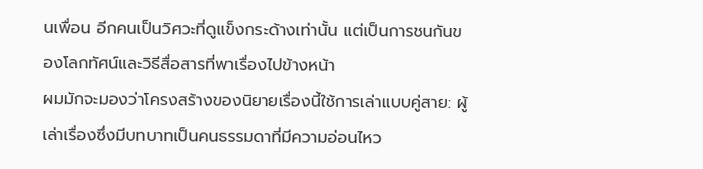นเพื่อน อีกคนเป็นวิศวะที่ดูแข็งกระด้างเท่านั้น แต่เป็นการชนกันของโลกทัศน์และวิธีสื่อสารที่พาเรื่องไปข้างหน้า
ผมมักจะมองว่าโครงสร้างของนิยายเรื่องนี้ใช้การเล่าแบบคู่สาย: ผู้เล่าเรื่องซึ่งมีบทบาทเป็นคนธรรมดาที่มีความอ่อนไหว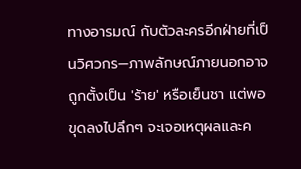ทางอารมณ์ กับตัวละครอีกฝ่ายที่เป็นวิศวกร—ภาพลักษณ์ภายนอกอาจถูกตั้งเป็น 'ร้าย' หรือเย็นชา แต่พอขุดลงไปลึกๆ จะเจอเหตุผลและค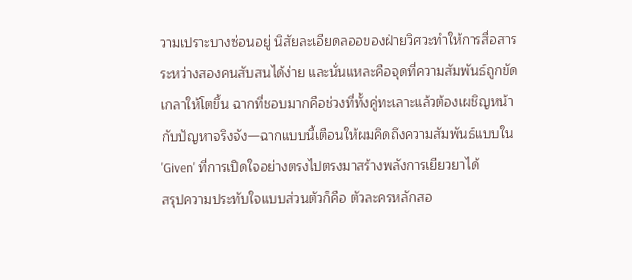วามเปราะบางซ่อนอยู่ นิสัยละเอียดลออของฝ่ายวิศวะทำให้การสื่อสารระหว่างสองคนสับสนได้ง่าย และนั่นแหละคือจุดที่ความสัมพันธ์ถูกขัดเกลาให้โตขึ้น ฉากที่ชอบมากคือช่วงที่ทั้งคู่ทะเลาะแล้วต้องเผชิญหน้ากับปัญหาจริงจัง—ฉากแบบนี้เตือนให้ผมคิดถึงความสัมพันธ์แบบใน 'Given' ที่การเปิดใจอย่างตรงไปตรงมาสร้างพลังการเยียวยาได้
สรุปความประทับใจแบบส่วนตัวก็คือ ตัวละครหลักสอ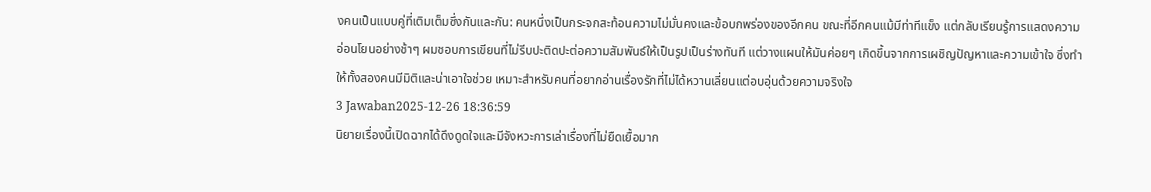งคนเป็นแบบคู่ที่เติมเต็มซึ่งกันและกัน: คนหนึ่งเป็นกระจกสะท้อนความไม่มั่นคงและข้อบกพร่องของอีกคน ขณะที่อีกคนแม้มีท่าทีแข็ง แต่กลับเรียนรู้การแสดงความอ่อนโยนอย่างช้าๆ ผมชอบการเขียนที่ไม่รีบปะติดปะต่อความสัมพันธ์ให้เป็นรูปเป็นร่างทันที แต่วางแผนให้มันค่อยๆ เกิดขึ้นจากการเผชิญปัญหาและความเข้าใจ ซึ่งทำให้ทั้งสองคนมีมิติและน่าเอาใจช่วย เหมาะสำหรับคนที่อยากอ่านเรื่องรักที่ไม่ได้หวานเลี่ยนแต่อบอุ่นด้วยความจริงใจ
3 Jawaban2025-12-26 18:36:59
นิยายเรื่องนี้เปิดฉากได้ดึงดูดใจและมีจังหวะการเล่าเรื่องที่ไม่ยืดเยื้อมาก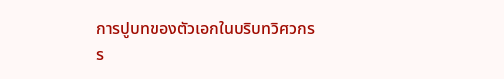การปูบทของตัวเอกในบริบทวิศวกรร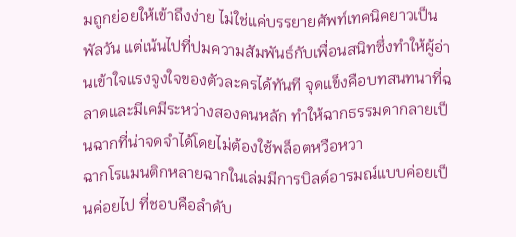มถูกย่อยให้เข้าถึงง่าย ไม่ใช่แค่บรรยายศัพท์เทคนิคยาวเป็นพัลวัน แต่เน้นไปที่ปมความสัมพันธ์กับเพื่อนสนิทซึ่งทำให้ผู้อ่านเข้าใจแรงจูงใจของตัวละครได้ทันที จุดแข็งคือบทสนทนาที่ฉลาดและมีเคมีระหว่างสองคนหลัก ทำให้ฉากธรรมดากลายเป็นฉากที่น่าจดจำได้โดยไม่ต้องใช้พล็อตหวือหวา
ฉากโรแมนติกหลายฉากในเล่มมีการบิลด์อารมณ์แบบค่อยเป็นค่อยไป ที่ชอบคือลำดับ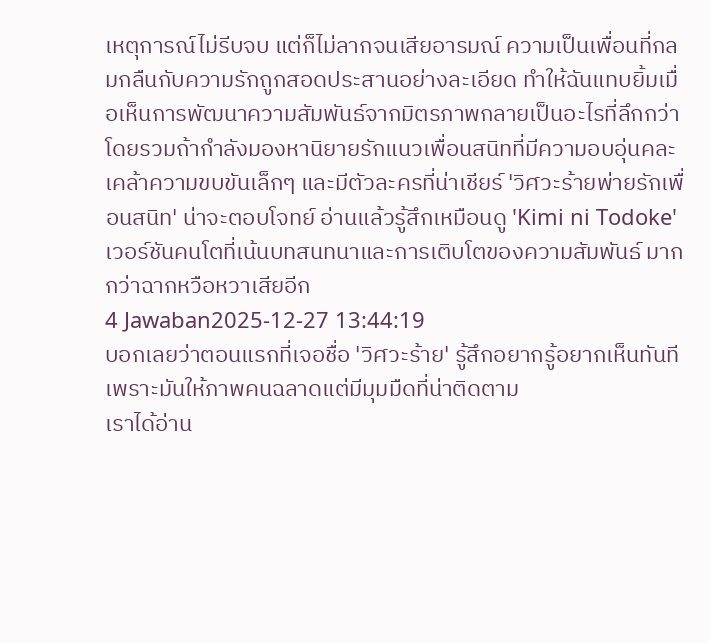เหตุการณ์ไม่รีบจบ แต่ก็ไม่ลากจนเสียอารมณ์ ความเป็นเพื่อนที่กลมกลืนกับความรักถูกสอดประสานอย่างละเอียด ทำให้ฉันแทบยิ้มเมื่อเห็นการพัฒนาความสัมพันธ์จากมิตรภาพกลายเป็นอะไรที่ลึกกว่า
โดยรวมถ้ากำลังมองหานิยายรักแนวเพื่อนสนิทที่มีความอบอุ่นคละเคล้าความขบขันเล็กๆ และมีตัวละครที่น่าเชียร์ 'วิศวะร้ายพ่ายรักเพื่อนสนิท' น่าจะตอบโจทย์ อ่านแล้วรู้สึกเหมือนดู 'Kimi ni Todoke' เวอร์ชันคนโตที่เน้นบทสนทนาและการเติบโตของความสัมพันธ์ มากกว่าฉากหวือหวาเสียอีก
4 Jawaban2025-12-27 13:44:19
บอกเลยว่าตอนแรกที่เจอชื่อ 'วิศวะร้าย' รู้สึกอยากรู้อยากเห็นทันที เพราะมันให้ภาพคนฉลาดแต่มีมุมมืดที่น่าติดตาม
เราได้อ่าน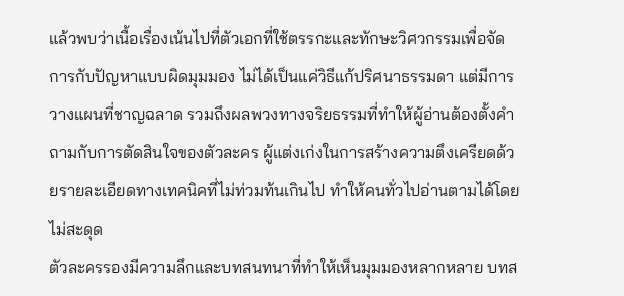แล้วพบว่าเนื้อเรื่องเน้นไปที่ตัวเอกที่ใช้ตรรกะและทักษะวิศวกรรมเพื่อจัดการกับปัญหาแบบผิดมุมมอง ไม่ได้เป็นแค่วิธีแก้ปริศนาธรรมดา แต่มีการวางแผนที่ชาญฉลาด รวมถึงผลพวงทางจริยธรรมที่ทำให้ผู้อ่านต้องตั้งคำถามกับการตัดสินใจของตัวละคร ผู้แต่งเก่งในการสร้างความตึงเครียดด้วยรายละเอียดทางเทคนิคที่ไม่ท่วมท้นเกินไป ทำให้คนทั่วไปอ่านตามได้โดยไม่สะดุด
ตัวละครรองมีความลึกและบทสนทนาที่ทำให้เห็นมุมมองหลากหลาย บทส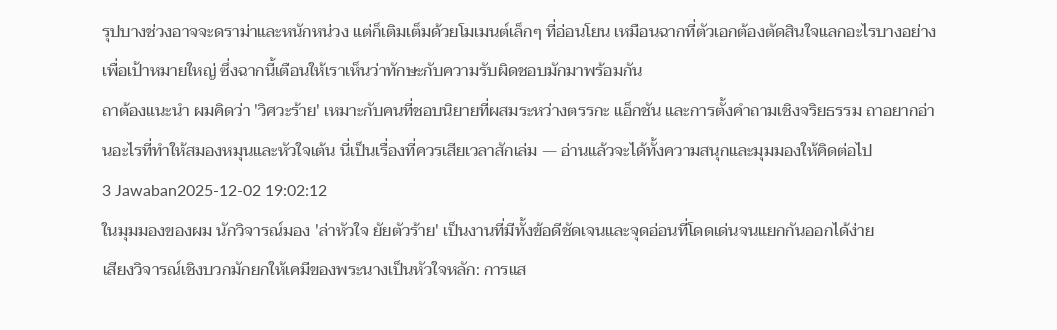รุปบางช่วงอาจจะดราม่าและหนักหน่วง แต่ก็เติมเต็มด้วยโมเมนต์เล็กๆ ที่อ่อนโยน เหมือนฉากที่ตัวเอกต้องตัดสินใจแลกอะไรบางอย่างเพื่อเป้าหมายใหญ่ ซึ่งฉากนี้เตือนให้เราเห็นว่าทักษะกับความรับผิดชอบมักมาพร้อมกัน
ถาต้องแนะนำ ผมคิดว่า 'วิศวะร้าย' เหมาะกับคนที่ชอบนิยายที่ผสมระหว่างตรรกะ แอ็กชัน และการตั้งคำถามเชิงจริยธรรม ถาอยากอ่านอะไรที่ทำให้สมองหมุนและหัวใจเต้น นี่เป็นเรื่องที่ควรเสียเวลาสักเล่ม — อ่านแล้วจะได้ทั้งความสนุกและมุมมองให้คิดต่อไป
3 Jawaban2025-12-02 19:02:12
ในมุมมองของผม นักวิจารณ์มอง 'ล่าหัวใจ ยัยตัวร้าย' เป็นงานที่มีทั้งข้อดีชัดเจนและจุดอ่อนที่โดดเด่นจนแยกกันออกได้ง่าย
เสียงวิจารณ์เชิงบวกมักยกให้เคมีของพระนางเป็นหัวใจหลัก: การแส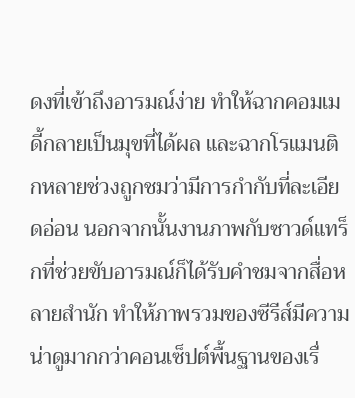ดงที่เข้าถึงอารมณ์ง่าย ทำให้ฉากคอมเมดี้กลายเป็นมุขที่ได้ผล และฉากโรแมนติกหลายช่วงถูกชมว่ามีการกำกับที่ละเอียดอ่อน นอกจากนั้นงานภาพกับซาวด์แทร็กที่ช่วยขับอารมณ์ก็ได้รับคำชมจากสื่อหลายสำนัก ทำให้ภาพรวมของซีรีส์มีความน่าดูมากกว่าคอนเซ็ปต์พื้นฐานของเรื่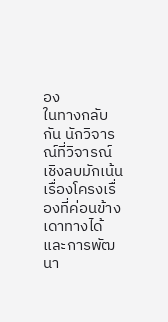อง
ในทางกลับกัน นักวิจารณ์ที่วิจารณ์เชิงลบมักเน้นเรื่องโครงเรื่องที่ค่อนข้างเดาทางได้และการพัฒนา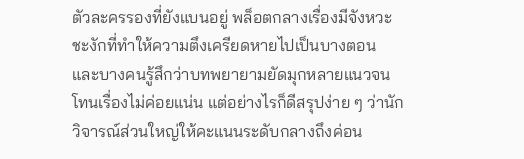ตัวละครรองที่ยังแบนอยู่ พล็อตกลางเรื่องมีจังหวะชะงักที่ทำให้ความตึงเครียดหายไปเป็นบางตอน และบางคนรู้สึกว่าบทพยายามยัดมุกหลายแนวจนโทนเรื่องไม่ค่อยแน่น แต่อย่างไรก็ดีสรุปง่าย ๆ ว่านักวิจารณ์ส่วนใหญ่ให้คะแนนระดับกลางถึงค่อน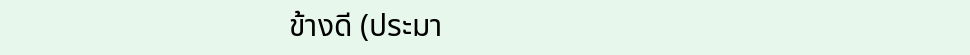ข้างดี (ประมา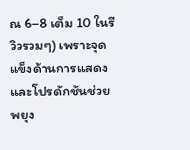ณ 6–8 เต็ม 10 ในรีวิวรวมๆ) เพราะจุดแข็งด้านการแสดงและโปรดักชันช่วยพยุง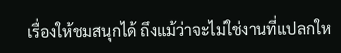เรื่องให้ชมสนุกได้ ถึงแม้ว่าจะไม่ใช่งานที่แปลกให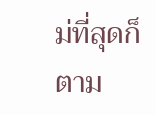ม่ที่สุดก็ตาม